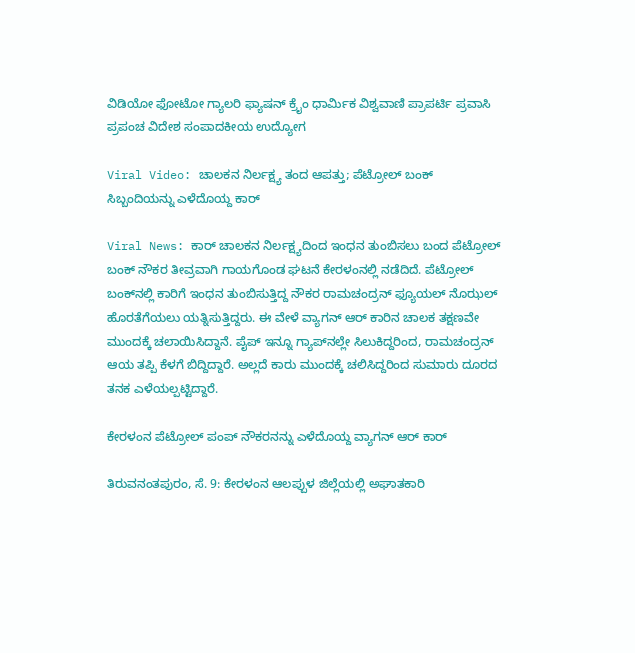ವಿಡಿಯೋ ಫೋಟೋ ಗ್ಯಾಲರಿ ಫ್ಯಾಷನ್ ಕ್ರೈಂ ಧಾರ್ಮಿಕ ವಿಶ್ವವಾಣಿ ಪ್ರಾಪರ್ಟಿ ಪ್ರವಾಸಿ ಪ್ರಪಂಚ ವಿದೇಶ ಸಂಪಾದಕೀಯ ಉದ್ಯೋಗ

Viral Video: ಚಾಲಕನ ನಿರ್ಲಕ್ಷ್ಯ ತಂದ ಆಪತ್ತು; ಪೆಟ್ರೋಲ್‌ ಬಂಕ್‌ ಸಿಬ್ಬಂದಿಯನ್ನು ಎಳೆದೊಯ್ದ ಕಾರ್‌

Viral News: ಕಾರ್‌ ಚಾಲಕನ ನಿರ್ಲಕ್ಷ್ಯದಿಂದ ಇಂಧನ ತುಂಬಿಸಲು ಬಂದ ಪೆಟ್ರೋಲ್‌ ಬಂಕ್‌ ನೌಕರ ತೀವ್ರವಾಗಿ ಗಾಯಗೊಂಡ ಘಟನೆ ಕೇರಳಂನಲ್ಲಿ ನಡೆದಿದೆ. ಪೆಟ್ರೋಲ್ ಬಂಕ್‌ನಲ್ಲಿ ಕಾರಿಗೆ ಇಂಧನ ತುಂಬಿಸುತ್ತಿದ್ದ ನೌಕರ ರಾಮಚಂದ್ರನ್ ಫ್ಯೂಯಲ್ ನೊಝಲ್ ಹೊರತೆಗೆಯಲು ಯತ್ನಿಸುತ್ತಿದ್ದರು. ಈ ವೇಳೆ ವ್ಯಾಗನ್‌ ಆರ್ ಕಾರಿನ ಚಾಲಕ ತಕ್ಷಣವೇ ಮುಂದಕ್ಕೆ ಚಲಾಯಿಸಿದ್ದಾನೆ. ಪೈಪ್ ಇನ್ನೂ ಗ್ಯಾಪ್‌ನಲ್ಲೇ ಸಿಲುಕಿದ್ದರಿಂದ, ರಾಮಚಂದ್ರನ್ ಆಯ ತಪ್ಪಿ ಕೆಳಗೆ ಬಿದ್ದಿದ್ದಾರೆ. ಅಲ್ಲದೆ ಕಾರು ಮುಂದಕ್ಕೆ ಚಲಿಸಿದ್ದರಿಂದ ಸುಮಾರು ದೂರದ ತನಕ ಎಳೆಯಲ್ಪಟ್ಟಿದ್ದಾರೆ.

ಕೇರಳಂನ ಪೆಟ್ರೋಲ್ ಪಂಪ್ ನೌಕರನನ್ನು ಎಳೆದೊಯ್ದ ವ್ಯಾಗನ್‌ ಆರ್ ಕಾರ್‌

ತಿರುವನಂತಪುರಂ, ಸೆ. 9: ಕೇರಳಂನ ಆಲಪ್ಪುಳ ಜಿಲ್ಲೆಯಲ್ಲಿ ಅಘಾತಕಾರಿ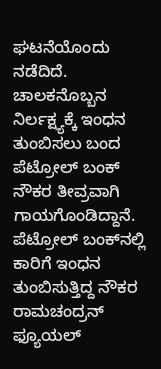ಘಟನೆಯೊಂದು ನಡೆದಿದೆ. ಚಾಲಕನೊಬ್ಬನ ನಿರ್ಲಕ್ಷ್ಯಕ್ಕೆ ಇಂಧನ ತುಂಬಿಸಲು ಬಂದ ಪೆಟ್ರೋಲ್‌ ಬಂಕ್‌ ನೌಕರ ತೀವ್ರವಾಗಿ ಗಾಯಗೊಂಡಿದ್ದಾನೆ. ಪೆಟ್ರೋಲ್ ಬಂಕ್‌ನಲ್ಲಿ ಕಾರಿಗೆ ಇಂಧನ ತುಂಬಿಸುತ್ತಿದ್ದ ನೌಕರ ರಾಮಚಂದ್ರನ್ ಫ್ಯೂಯಲ್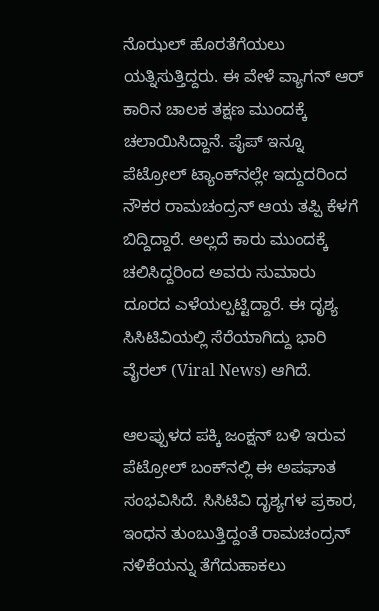ನೊಝಲ್ ಹೊರತೆಗೆಯಲು ಯತ್ನಿಸುತ್ತಿದ್ದರು. ಈ ವೇಳೆ ವ್ಯಾಗನ್‌ ಆರ್ ಕಾರಿನ ಚಾಲಕ ತಕ್ಷಣ ಮುಂದಕ್ಕೆ ಚಲಾಯಿಸಿದ್ದಾನೆ. ಪೈಪ್ ಇನ್ನೂ ಪೆಟ್ರೋಲ್‌ ಟ್ಯಾಂಕ್‌ನಲ್ಲೇ ಇದ್ದುದರಿಂದ ನೌಕರ ರಾಮಚಂದ್ರನ್ ಆಯ ತಪ್ಪಿ ಕೆಳಗೆ ಬಿದ್ದಿದ್ದಾರೆ. ಅಲ್ಲದೆ ಕಾರು ಮುಂದಕ್ಕೆ ಚಲಿಸಿದ್ದರಿಂದ ಅವರು ಸುಮಾರು ದೂರದ ಎಳೆಯಲ್ಪಟ್ಟಿದ್ದಾರೆ. ಈ ದೃಶ್ಯ ಸಿಸಿಟಿವಿಯಲ್ಲಿ ಸೆರೆಯಾಗಿದ್ದು ಭಾರಿ ವೈರಲ್ (Viral News) ಆಗಿದೆ.

ಆಲಪ್ಪುಳದ ಪಕ್ಕಿ ಜಂಕ್ಷನ್ ಬಳಿ ಇರುವ ಪೆಟ್ರೋಲ್ ಬಂಕ್‌ನಲ್ಲಿ ಈ ಅಪಘಾತ ಸಂಭವಿಸಿದೆ. ಸಿಸಿಟಿವಿ ದೃಶ್ಯಗಳ ಪ್ರಕಾರ, ಇಂಧನ ತುಂಬುತ್ತಿದ್ದಂತೆ ರಾಮಚಂದ್ರನ್‌ ನಳಿಕೆಯನ್ನು ತೆಗೆದುಹಾಕಲು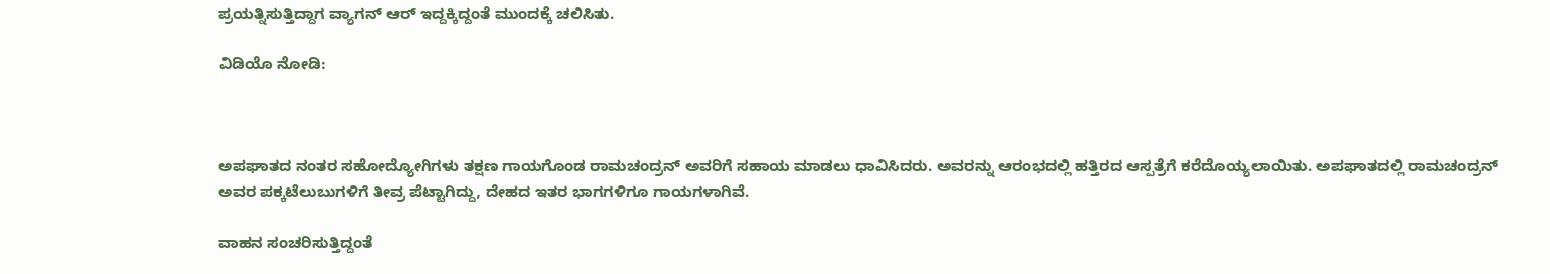ಪ್ರಯತ್ನಿಸುತ್ತಿದ್ದಾಗ ವ್ಯಾಗನ್ ಆರ್ ಇದ್ದಕ್ಕಿದ್ದಂತೆ ಮುಂದಕ್ಕೆ ಚಲಿಸಿತು.

ವಿಡಿಯೊ ನೋಡಿ:



ಅಪಘಾತದ ನಂತರ ಸಹೋದ್ಯೋಗಿಗಳು ತಕ್ಷಣ ಗಾಯಗೊಂಡ ರಾಮಚಂದ್ರನ್‌ ಅವರಿಗೆ ಸಹಾಯ ಮಾಡಲು ಧಾವಿಸಿದರು. ಅವರನ್ನು ಆರಂಭದಲ್ಲಿ ಹತ್ತಿರದ ಆಸ್ಪತ್ರೆಗೆ ಕರೆದೊಯ್ಯಲಾಯಿತು. ಅಪಘಾತದಲ್ಲಿ ರಾಮಚಂದ್ರನ್ ಅವರ ಪಕ್ಕಟೆಲುಬುಗಳಿಗೆ ತೀವ್ರ ಪೆಟ್ಟಾಗಿದ್ದು, ದೇಹದ ಇತರ ಭಾಗಗಳಿಗೂ ಗಾಯಗಳಾಗಿವೆ.

ವಾಹನ ಸಂಚರಿಸುತ್ತಿದ್ದಂತೆ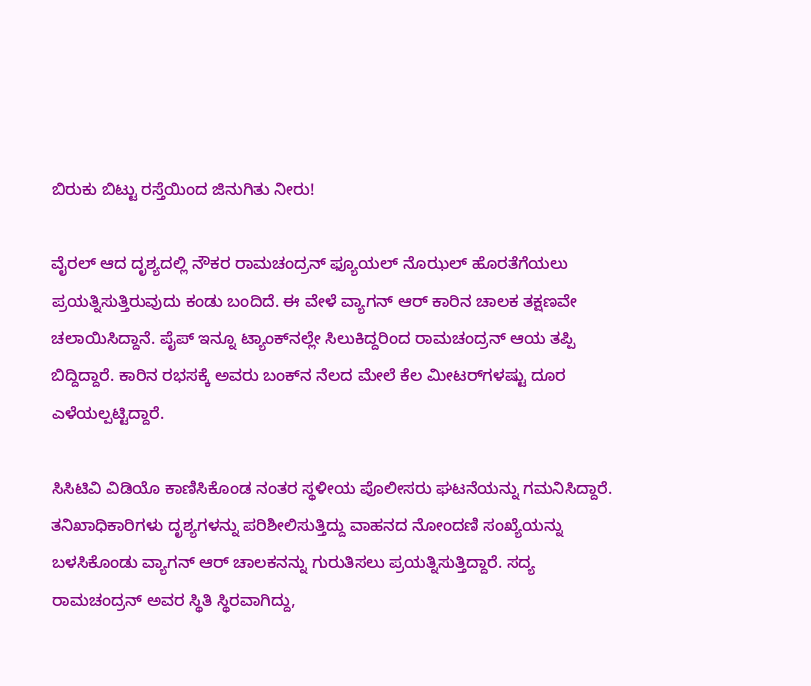ಬಿರುಕು ಬಿಟ್ಟು ರಸ್ತೆಯಿಂದ ಜಿನುಗಿತು ನೀರು!

ವೈರಲ್ ಆದ ದೃಶ್ಯದಲ್ಲಿ ನೌಕರ ರಾಮಚಂದ್ರನ್ ಫ್ಯೂಯಲ್ ನೊಝಲ್ ಹೊರತೆಗೆಯಲು ಪ್ರಯತ್ನಿಸುತ್ತಿರುವುದು ಕಂಡು ಬಂದಿದೆ. ಈ ವೇಳೆ ವ್ಯಾಗನ್‌ ಆರ್ ಕಾರಿನ ಚಾಲಕ ತಕ್ಷಣವೇ ಚಲಾಯಿಸಿದ್ದಾನೆ‌. ಪೈಪ್ ಇನ್ನೂ ಟ್ಯಾಂಕ್‌ನಲ್ಲೇ ಸಿಲುಕಿದ್ದರಿಂದ ರಾಮಚಂದ್ರನ್‌ ಆಯ ತಪ್ಪಿ ಬಿದ್ದಿದ್ದಾರೆ. ಕಾರಿನ ರಭಸಕ್ಕೆ ಅವರು ಬಂಕ್‌ನ ನೆಲದ ಮೇಲೆ ಕೆಲ ಮೀಟರ್‌ಗಳಷ್ಟು ದೂರ ಎಳೆಯಲ್ಪಟ್ಟಿದ್ದಾರೆ.

ಸಿಸಿಟಿವಿ ವಿಡಿಯೊ ಕಾಣಿಸಿಕೊಂಡ ನಂತರ ಸ್ಥಳೀಯ ಪೊಲೀಸರು ಘಟನೆಯನ್ನು ಗಮನಿಸಿದ್ದಾರೆ. ತನಿಖಾಧಿಕಾರಿಗಳು ದೃಶ್ಯಗಳನ್ನು ಪರಿಶೀಲಿಸುತ್ತಿದ್ದು ವಾಹನದ ನೋಂದಣಿ ಸಂಖ್ಯೆಯನ್ನು ಬಳಸಿಕೊಂಡು ವ್ಯಾಗನ್ ಆರ್‌ ಚಾಲಕನನ್ನು ಗುರುತಿಸಲು ಪ್ರಯತ್ನಿಸುತ್ತಿದ್ದಾರೆ. ಸದ್ಯ ರಾಮಚಂದ್ರನ್‌ ಅವರ ಸ್ಥಿತಿ ಸ್ಥಿರವಾಗಿದ್ದು,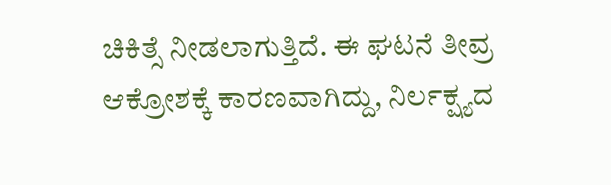ಚಿಕಿತ್ಸೆ ನೀಡಲಾಗುತ್ತಿದೆ. ಈ ಘಟನೆ ತೀವ್ರ ಆಕ್ರೋಶಕ್ಕೆ ಕಾರಣವಾಗಿದ್ದು, ನಿರ್ಲಕ್ಷ್ಯದ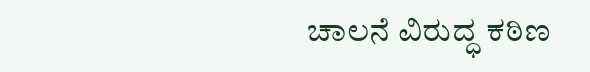ಚಾಲನೆ ವಿರುದ್ಧ ಕಠಿಣ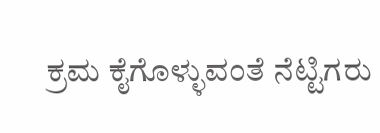ಕ್ರಮ ಕೈಗೊಳ್ಳುವಂತೆ ನೆಟ್ಟಿಗರು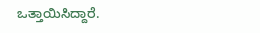ಒತ್ತಾಯಿಸಿದ್ದಾರೆ.